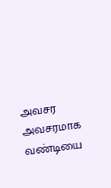அவசர அவசரமாக வண்டியை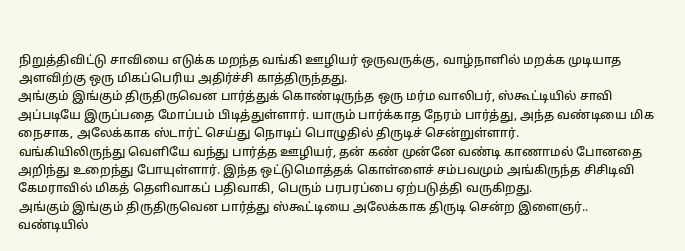நிறுத்திவிட்டு சாவியை எடுக்க மறந்த வங்கி ஊழியர் ஒருவருக்கு, வாழ்நாளில் மறக்க முடியாத அளவிற்கு ஒரு மிகப்பெரிய அதிர்ச்சி காத்திருந்தது.
அங்கும் இங்கும் திருதிருவென பார்த்துக் கொண்டிருந்த ஒரு மர்ம வாலிபர், ஸ்கூட்டியில் சாவி அப்படியே இருப்பதை மோப்பம் பிடித்துள்ளார். யாரும் பார்க்காத நேரம் பார்த்து, அந்த வண்டியை மிக நைசாக, அலேக்காக ஸ்டார்ட் செய்து நொடிப் பொழுதில் திருடிச் சென்றுள்ளார்.
வங்கியிலிருந்து வெளியே வந்து பார்த்த ஊழியர், தன் கண் முன்னே வண்டி காணாமல் போனதை அறிந்து உறைந்து போயுள்ளார். இந்த ஒட்டுமொத்தக் கொள்ளைச் சம்பவமும் அங்கிருந்த சிசிடிவி கேமராவில் மிகத் தெளிவாகப் பதிவாகி, பெரும் பரபரப்பை ஏற்படுத்தி வருகிறது.
அங்கும் இங்கும் திருதிருவென பார்த்து ஸ்கூட்டியை அலேக்காக திருடி சென்ற இளைஞர்..
வண்டியில்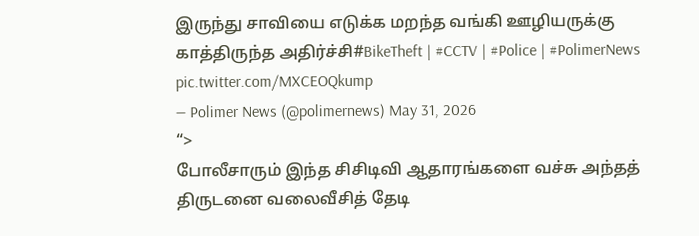இருந்து சாவியை எடுக்க மறந்த வங்கி ஊழியருக்கு காத்திருந்த அதிர்ச்சி#BikeTheft | #CCTV | #Police | #PolimerNews pic.twitter.com/MXCEOQkump
— Polimer News (@polimernews) May 31, 2026
“>
போலீசாரும் இந்த சிசிடிவி ஆதாரங்களை வச்சு அந்தத் திருடனை வலைவீசித் தேடி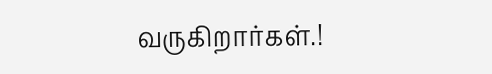வருகிறார்கள்.!